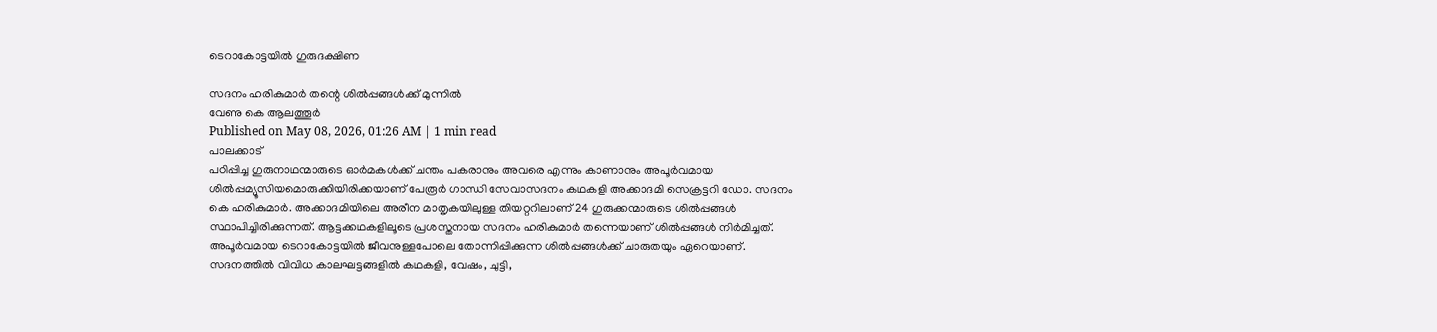ടെറാകോട്ടയിൽ ഗുരുദക്ഷിണ

സദനം ഹരികുമാർ തന്റെ ശിൽപ്പങ്ങൾക്ക് മുന്നിൽ
വേണു കെ ആലത്തൂർ
Published on May 08, 2026, 01:26 AM | 1 min read
പാലക്കാട്
പഠിപ്പിച്ച ഗുരുനാഥന്മാരുടെ ഓർമകൾക്ക് ചന്തം പകരാനും അവരെ എന്നും കാണാനും അപൂർവമായ ശിൽപ്പമ്യൂസിയമൊരുക്കിയിരിക്കയാണ് പേരൂർ ഗാന്ധി സേവാസദനം കഥകളി അക്കാദമി സെക്രട്ടറി ഡോ. സദനം കെ ഹരികുമാർ. അക്കാദമിയിലെ അരീന മാതൃകയിലുള്ള തിയറ്ററിലാണ് 24 ഗുരുക്കന്മാരുടെ ശിൽപ്പങ്ങൾ സ്ഥാപിച്ചിരിക്കുന്നത്. ആട്ടക്കഥകളിലൂടെ പ്രശസ്തനായ സദനം ഹരികുമാർ തന്നെയാണ് ശിൽപ്പങ്ങൾ നിർമിച്ചത്. അപൂർവമായ ടെറാകോട്ടയിൽ ജീവനുള്ളപോലെ തോന്നിപ്പിക്കുന്ന ശിൽപ്പങ്ങൾക്ക് ചാരുതയും ഏറെയാണ്. സദനത്തിൽ വിവിധ കാലഘട്ടങ്ങളിൽ കഥകളി, വേഷം, ചുട്ടി,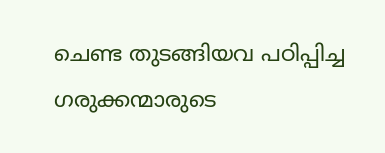ചെണ്ട തുടങ്ങിയവ പഠിപ്പിച്ച ഗരുക്കന്മാരുടെ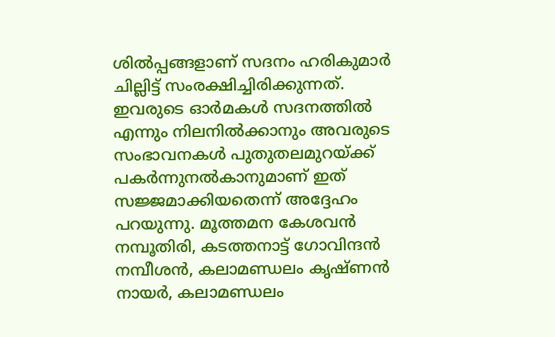ശിൽപ്പങ്ങളാണ് സദനം ഹരികുമാർ ചില്ലിട്ട് സംരക്ഷിച്ചിരിക്കുന്നത്. ഇവരുടെ ഓർമകൾ സദനത്തിൽ എന്നും നിലനിൽക്കാനും അവരുടെ സംഭാവനകൾ പുതുതലമുറയ്ക്ക് പകർന്നുനൽകാനുമാണ് ഇത് സജ്ജമാക്കിയതെന്ന് അദ്ദേഹം പറയുന്നു. മൂത്തമന കേശവൻ നമ്പൂതിരി, കടത്തനാട്ട് ഗോവിന്ദൻ നമ്പീശൻ, കലാമണ്ഡലം കൃഷ്ണൻ നായർ, കലാമണ്ഡലം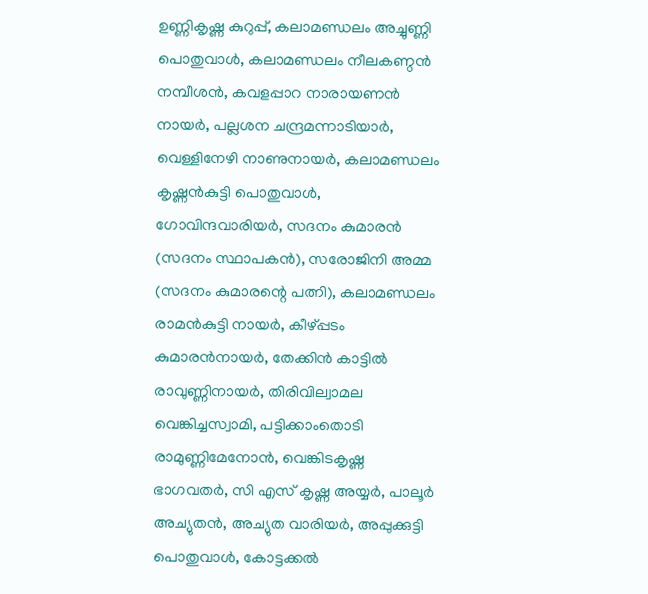ഉണ്ണികൃഷ്ണ കുറുപ്പ്, കലാമണ്ഡലം അച്ചുണ്ണി പൊതുവാൾ, കലാമണ്ഡലം നീലകണ്ഠൻ നമ്പീശൻ, കവളപ്പാറ നാരായണൻ നായർ, പല്ലശന ചന്ദ്രമന്നാടിയാർ, വെള്ളിനേഴി നാണുനായർ, കലാമണ്ഡലം കൃഷ്ണൻകുട്ടി പൊതുവാൾ, ഗോവിന്ദവാരിയർ, സദനം കുമാരൻ (സദനം സ്ഥാപകൻ), സരോജിനി അമ്മ (സദനം കുമാരന്റെ പത്നി), കലാമണ്ഡലം രാമൻകുട്ടി നായർ, കീഴ്പ്പടം കുമാരൻനായർ, തേക്കിൻ കാട്ടിൽ രാവുണ്ണിനായർ, തിരിവില്വാമല വെങ്കിച്ചസ്വാമി, പട്ടിക്കാംതൊടി രാമുണ്ണിമേനോൻ, വെങ്കിടകൃഷ്ണ ഭാഗവതർ, സി എസ് കൃഷ്ണ അയ്യർ, പാലൂർ അച്യുതൻ, അച്യുത വാരിയർ, അപ്പുക്കുട്ടി പൊതുവാൾ, കോട്ടക്കൽ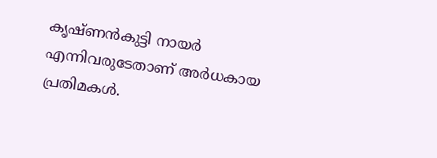കൃഷ്ണൻകുട്ടി നായർ എന്നിവരുടേതാണ് അർധകായ പ്രതിമകൾ.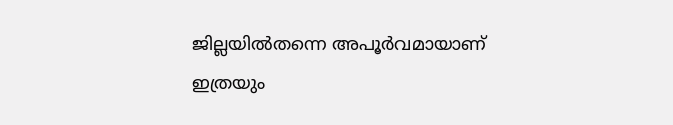ജില്ലയിൽതന്നെ അപൂർവമായാണ് ഇത്രയും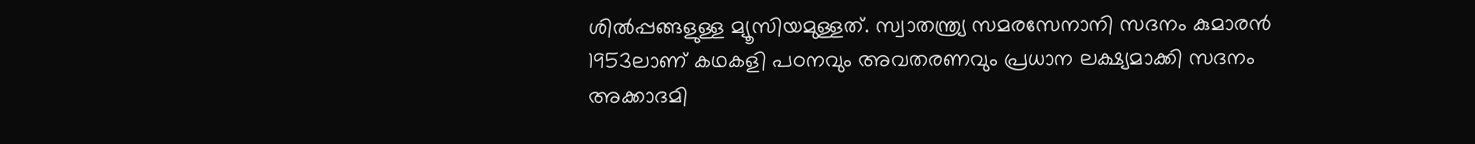ശിൽപ്പങ്ങളുള്ള മ്യൂസിയമുള്ളത്. സ്വാതന്ത്ര്യ സമരസേനാനി സദനം കുമാരൻ 1953ലാണ് കഥകളി പഠനവും അവതരണവും പ്രധാന ലക്ഷ്യമാക്കി സദനം അക്കാദമി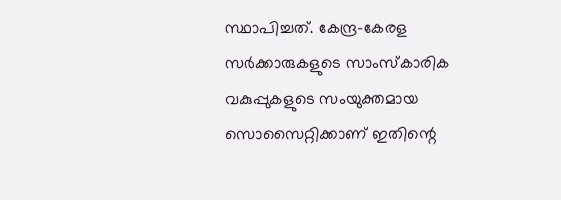സ്ഥാപിച്ചത്. കേന്ദ്ര–കേരള സർക്കാരുകളുടെ സാംസ്കാരിക വകുപ്പുകളുടെ സംയുക്തമായ സൊസൈറ്റിക്കാണ് ഇതിന്റെ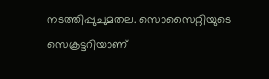നടത്തിപ്പുചുമതല. സൊസൈറ്റിയുടെ സെക്രട്ടറിയാണ്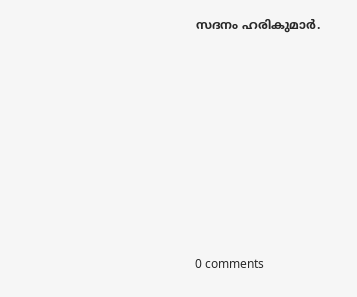സദനം ഹരികുമാർ.










0 comments